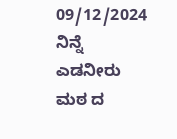09/12/2024
ನಿನ್ನೆ ಎಡನೀರು ಮಠ ದ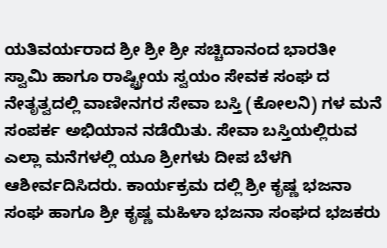ಯತಿವರ್ಯರಾದ ಶ್ರೀ ಶ್ರೀ ಶ್ರೀ ಸಚ್ಚಿದಾನಂದ ಭಾರತೀ ಸ್ವಾಮಿ ಹಾಗೂ ರಾಷ್ಟ್ರೀಯ ಸ್ವಯಂ ಸೇವಕ ಸಂಘ ದ ನೇತೃತ್ವದಲ್ಲಿ ವಾಣೀನಗರ ಸೇವಾ ಬಸ್ತಿ (ಕೋಲನಿ) ಗಳ ಮನೆ ಸಂಪರ್ಕ ಅಭಿಯಾನ ನಡೆಯಿತು. ಸೇವಾ ಬಸ್ತಿಯಲ್ಲಿರುವ ಎಲ್ಲಾ ಮನೆಗಳಲ್ಲಿ ಯೂ ಶ್ರೀಗಳು ದೀಪ ಬೆಳಗಿ ಆಶೀರ್ವದಿಸಿದರು. ಕಾರ್ಯಕ್ರಮ ದಲ್ಲಿ ಶ್ರೀ ಕೃಷ್ಣ ಭಜನಾ ಸಂಘ ಹಾಗೂ ಶ್ರೀ ಕೃಷ್ಣ ಮಹಿಳಾ ಭಜನಾ ಸಂಘದ ಭಜಕರು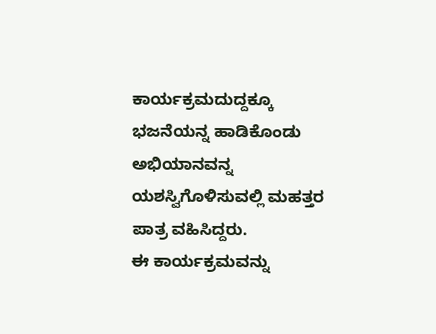ಕಾರ್ಯಕ್ರಮದುದ್ದಕ್ಕೂ ಭಜನೆಯನ್ನ ಹಾಡಿಕೊಂಡು ಅಭಿಯಾನವನ್ನ ಯಶಸ್ವಿಗೊಳಿಸುವಲ್ಲಿ ಮಹತ್ತರ ಪಾತ್ರ ವಹಿಸಿದ್ದರು.
ಈ ಕಾರ್ಯಕ್ರಮವನ್ನು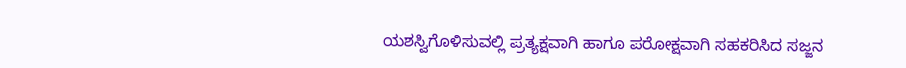ಯಶಸ್ವಿಗೊಳಿಸುವಲ್ಲಿ ಪ್ರತ್ಯಕ್ಷವಾಗಿ ಹಾಗೂ ಪರೋಕ್ಷವಾಗಿ ಸಹಕರಿಸಿದ ಸಜ್ಜನ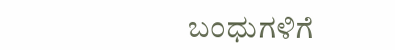ಬಂಧುಗಳಿಗೆ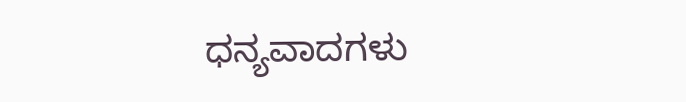ಧನ್ಯವಾದಗಳು